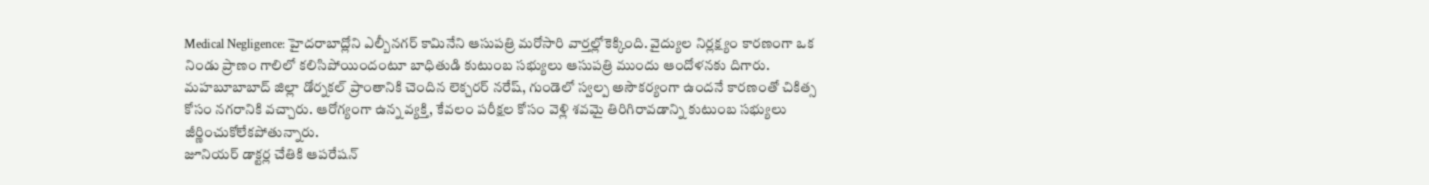Medical Negligence: హైదరాబాద్లోని ఎల్బీనగర్ కామినేని ఆసుపత్రి మరోసారి వార్తల్లోకెక్కింది. వైద్యుల నిర్లక్ష్యం కారణంగా ఒక నిండు ప్రాణం గాలిలో కలిసిపోయిందంటూ బాధితుడి కుటుంబ సభ్యులు ఆసుపత్రి ముందు ఆందోళనకు దిగారు. మహబూబాబాద్ జిల్లా డోర్నకల్ ప్రాంతానికి చెందిన లెక్చరర్ నరేష్, గుండెలో స్వల్ప అసౌకర్యంగా ఉందనే కారణంతో చికిత్స కోసం నగరానికి వచ్చారు. ఆరోగ్యంగా ఉన్న వ్యక్తి, కేవలం పరీక్షల కోసం వెళ్లి శవమై తిరిగిరావడాన్ని కుటుంబ సభ్యులు జీర్ణించుకోలేకపోతున్నారు.
జూనియర్ డాక్టర్ల చేతికి ఆపరేషన్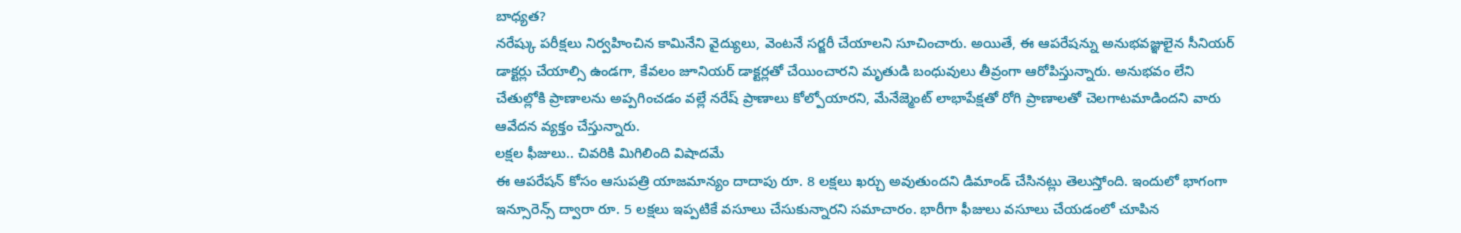బాధ్యత?
నరేష్కు పరీక్షలు నిర్వహించిన కామినేని వైద్యులు, వెంటనే సర్జరీ చేయాలని సూచించారు. అయితే, ఈ ఆపరేషన్ను అనుభవజ్ఞులైన సీనియర్ డాక్టర్లు చేయాల్సి ఉండగా, కేవలం జూనియర్ డాక్టర్లతో చేయించారని మృతుడి బంధువులు తీవ్రంగా ఆరోపిస్తున్నారు. అనుభవం లేని చేతుల్లోకి ప్రాణాలను అప్పగించడం వల్లే నరేష్ ప్రాణాలు కోల్పోయారని, మేనేజ్మెంట్ లాభాపేక్షతో రోగి ప్రాణాలతో చెలగాటమాడిందని వారు ఆవేదన వ్యక్తం చేస్తున్నారు.
లక్షల ఫీజులు.. చివరికి మిగిలింది విషాదమే
ఈ ఆపరేషన్ కోసం ఆసుపత్రి యాజమాన్యం దాదాపు రూ. 8 లక్షలు ఖర్చు అవుతుందని డిమాండ్ చేసినట్లు తెలుస్తోంది. ఇందులో భాగంగా ఇన్సూరెన్స్ ద్వారా రూ. 5 లక్షలు ఇప్పటికే వసూలు చేసుకున్నారని సమాచారం. భారీగా ఫీజులు వసూలు చేయడంలో చూపిన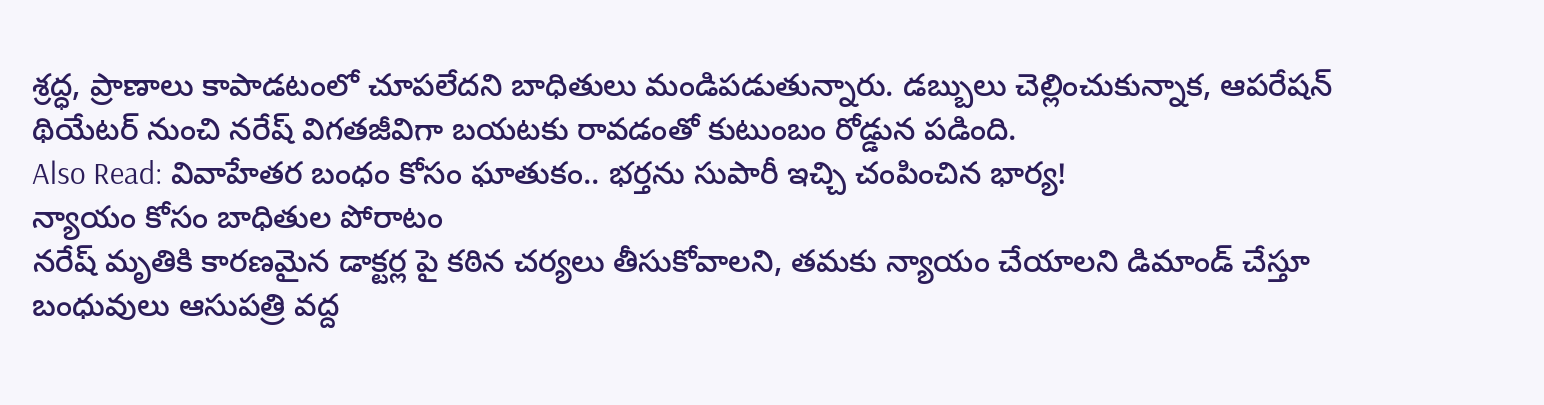శ్రద్ధ, ప్రాణాలు కాపాడటంలో చూపలేదని బాధితులు మండిపడుతున్నారు. డబ్బులు చెల్లించుకున్నాక, ఆపరేషన్ థియేటర్ నుంచి నరేష్ విగతజీవిగా బయటకు రావడంతో కుటుంబం రోడ్డున పడింది.
Also Read: వివాహేతర బంధం కోసం ఘాతుకం.. భర్తను సుపారీ ఇచ్చి చంపించిన భార్య!
న్యాయం కోసం బాధితుల పోరాటం
నరేష్ మృతికి కారణమైన డాక్టర్ల పై కఠిన చర్యలు తీసుకోవాలని, తమకు న్యాయం చేయాలని డిమాండ్ చేస్తూ బంధువులు ఆసుపత్రి వద్ద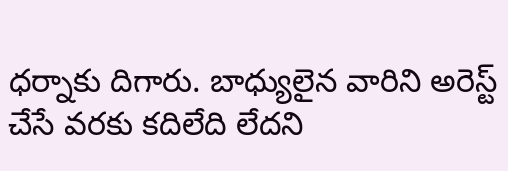ధర్నాకు దిగారు. బాధ్యులైన వారిని అరెస్ట్ చేసే వరకు కదిలేది లేదని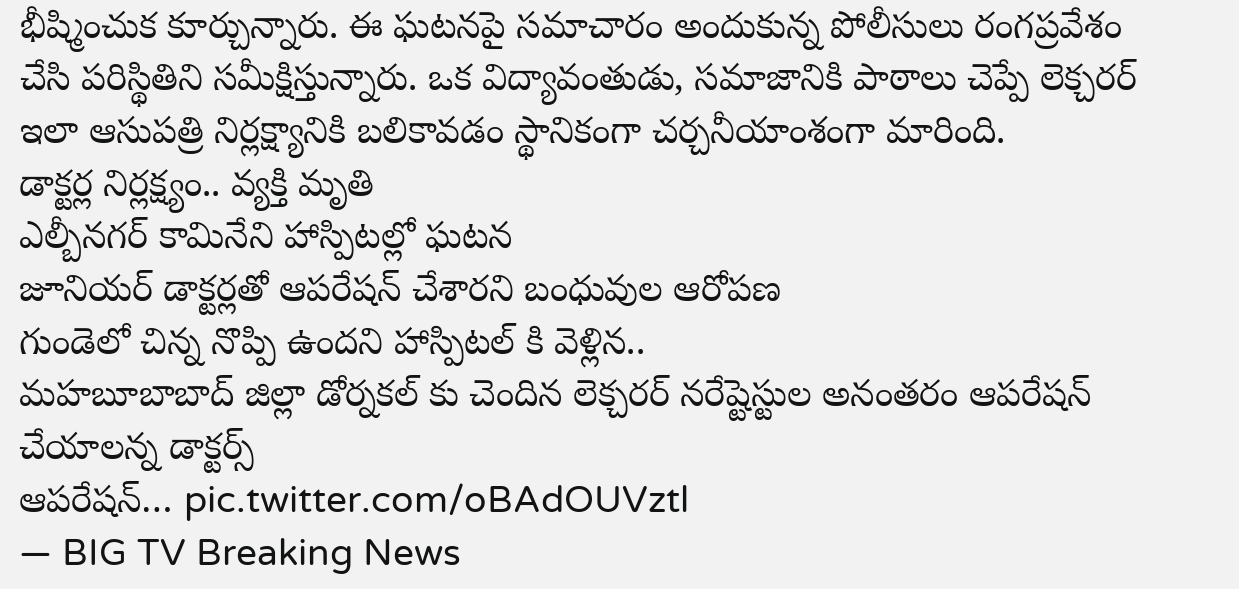భీష్మించుక కూర్చున్నారు. ఈ ఘటనపై సమాచారం అందుకున్న పోలీసులు రంగప్రవేశం చేసి పరిస్థితిని సమీక్షిస్తున్నారు. ఒక విద్యావంతుడు, సమాజానికి పాఠాలు చెప్పే లెక్చరర్ ఇలా ఆసుపత్రి నిర్లక్ష్యానికి బలికావడం స్థానికంగా చర్చనీయాంశంగా మారింది.
డాక్టర్ల నిర్లక్ష్యం.. వ్యక్తి మృతి
ఎల్బీనగర్ కామినేని హాస్పిటల్లో ఘటన
జూనియర్ డాక్టర్లతో ఆపరేషన్ చేశారని బంధువుల ఆరోపణ
గుండెలో చిన్న నొప్పి ఉందని హాస్పిటల్ కి వెళ్లిన..
మహబూబాబాద్ జిల్లా డోర్నకల్ కు చెందిన లెక్చరర్ నరేష్టెస్టుల అనంతరం ఆపరేషన్ చేయాలన్న డాక్టర్స్
ఆపరేషన్… pic.twitter.com/oBAdOUVztl
— BIG TV Breaking News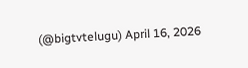(@bigtvtelugu) April 16, 2026